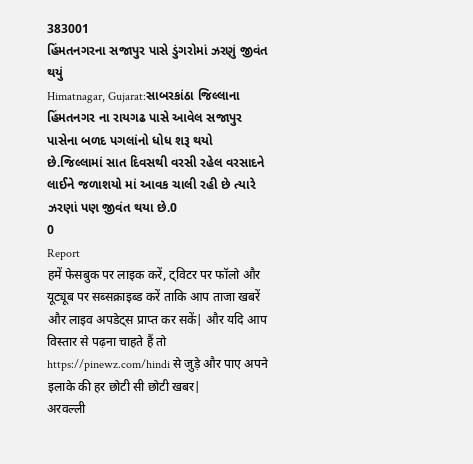383001
હિંમતનગરના સજાપુર પાસે ડુંગરોમાં ઝરણું જીવંત થયું
Himatnagar, Gujarat:સાબરકાંઠા જિલ્લાના હિંમતનગર ના રાયગઢ પાસે આવેલ સજાપુર પાસેના બળદ પગલાંનો ધોધ શરૂ થયો છે.જિલ્લામાં સાત દિવસથી વરસી રહેલ વરસાદને લાઈને જળાશયો માં આવક ચાલી રહી છે ત્યારે ઝરણાં પણ જીવંત થયા છે.0
0
Report
हमें फेसबुक पर लाइक करें, ट्विटर पर फॉलो और यूट्यूब पर सब्सक्राइब्ड करें ताकि आप ताजा खबरें और लाइव अपडेट्स प्राप्त कर सकें| और यदि आप विस्तार से पढ़ना चाहते हैं तो https://pinewz.com/hindi से जुड़े और पाए अपने इलाके की हर छोटी सी छोटी खबर|
अरवल्ली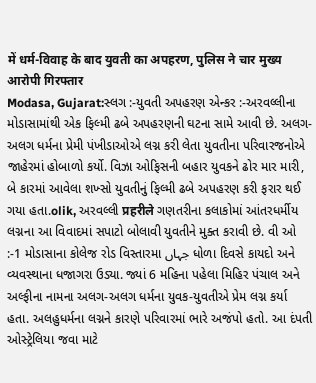में धर्म-विवाह के बाद युवती का अपहरण, पुलिस ने चार मुख्य आरोपी गिरफ्तार
Modasa, Gujarat:સ્લગ :-યુવતી અપહરણ એન્કર :-અરવલ્લીના મોડાસામાંથી એક ફિલ્મી ઢબે અપહરણની ઘટના સામે આવી છે. અલગ-અલગ ધર્મના પ્રેમી પંખીડાઓએ લગ્ન કરી લેતા યુવતીના પરિવારજનોએ જાહેરમાં હોબાળો કર્યો. વિઝા ઓફિસની બહાર યુવકને ઢોર માર મારી, બે કારમાં આવેલા શખ્સો યુવતીનું ફિલ્મી ઢબે અપહરણ કરી ફરાર થઈ ગયા હતા.olik, અરવલ્લી प्रहरीले ગણતરીના કલાકોમાં આંતરધર્મીય લગ્નના આ વિવાદમાં સપાટો બોલાવી યુવતીને મુક્ત કરાવી છે. વી ઓ :-1 મોડાસાના કોલેજ રોડ વિસ્તારમા جہاں ધોળા દિવસે કાયદો અને વ્યવસ્થાના ધજાગરા ઉડ્યા. જ્યાં 6 મહિના પહેલા મિહિર પંચાલ અને અલ્ફીના નામના અલગ-અલગ ધર્મના યુવક-યુવતીએ પ્રેમ લગ્ન કર્યા હતા. અલહુધર્મના લગ્નને કારણે પરિવારમાં ભારે અજંપો હતો. આ દંપતી ઓસ્ટ્રેલિયા જવા માટે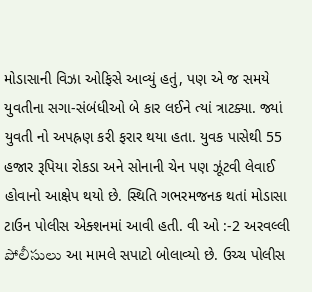મોડાસાની વિઝા ઓફિસે આવ્યું હતું, પણ એ જ સમયે યુવતીના સગા-સંબંધીઓ બે કાર લઈને ત્યાં ત્રાટક્યા. જ્યાં યુવતી નો અપહ્રણ કરી ફરાર થયા હતા. યુવક પાસેથી 55 હજાર રૂપિયા રોકડા અને સોનાની ચેન પણ ઝૂંટવી લેવાઈ હોવાનો આક્ષેપ થયો છે. સ્થિતિ ગભરમજનક થતાં મોડાસા ટાઉન પોલીસ એક્શનમાં આવી હતી. વી ઓ :-2 અરવલ્લી పోలీసులు આ મામલે સપાટો બોલાવ્યો છે. ઉચ્ચ પોલીસ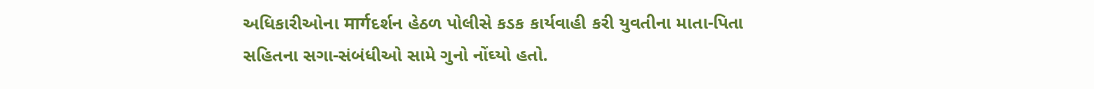અધિકારીઓના मार्गદર્શન હેઠળ પોલીસે કડક કાર્યવાહી કરી યુવતીના માતા-પિતા સહિતના સગા-સંબંધીઓ સામે ગુનો નોંઘ્યો હતો.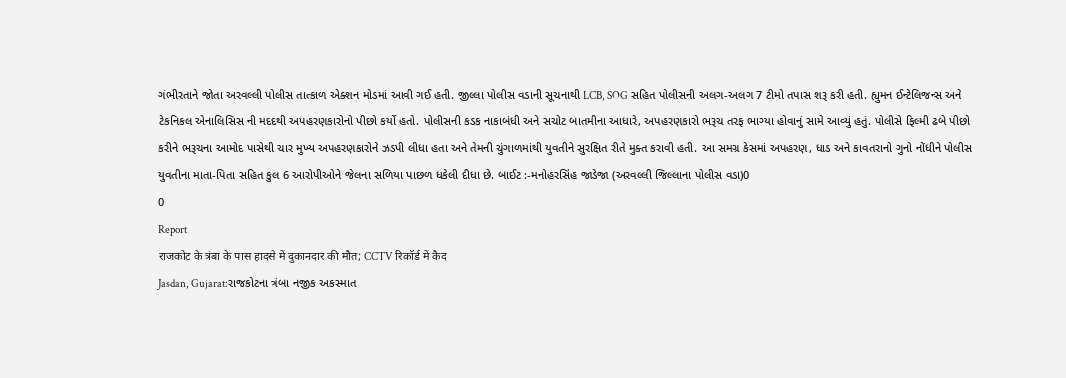ગંભીરતાને જોતા અરવલ્લી પોલીસ તાત્કાળ એક્શન મોડમાં આવી ગઈ હતી. જીલ્લા પોલીસ વડાની સૂચનાથી LCB, SOG સહિત પોલીસની અલગ-અલગ 7 ટીમો તપાસ શરૂ કરી હતી. હ્યુમન ઈન્ટેલિજન્સ અને ટેકનિકલ એનાલિસિસ ની મદદથી અપહરણકારોનો પીછો કર્યો હતો. પોલીસની કડક નાકાબંધી અને સચોટ બાતમીના આધારે, અપહરણકારો ભરૂચ તરફ ભાગ્યા હોવાનું સામે આવ્યું હતું. પોલીસે ફિલ્મી ઢબે પીછો કરીને ભરૂચના આમોદ પાસેથી ચાર મુખ્ય અપહરણકારોને ઝડપી લીધા હતા અને તેમની ચુંગાળમાંથી યુવતીને સુરક્ષિત રીતે મુક્ત કરાવી હતી. આ સમગ્ર કેસમાં અપહરણ, ધાડ અને કાવતરાનો ગુનો નોંધીને પોલીસ યુવતીના માતા-પિતા સહિત કુલ 6 આરોપીઓને જેલના સળિયા પાછળ ધકેલી દીધા છે. બાઈટ :-મનોહરસિંહ જાડેજા (અરવલ્લી જિલ્લાના પોલીસ વડા)0
0
Report
राजकोट के त्रंबा के पास हादसे में दुकानदार की मौत; CCTV रिकॉर्ड में कैद
Jasdan, Gujarat:રાજકોટના ત્રંબા નજીક અકસ્માત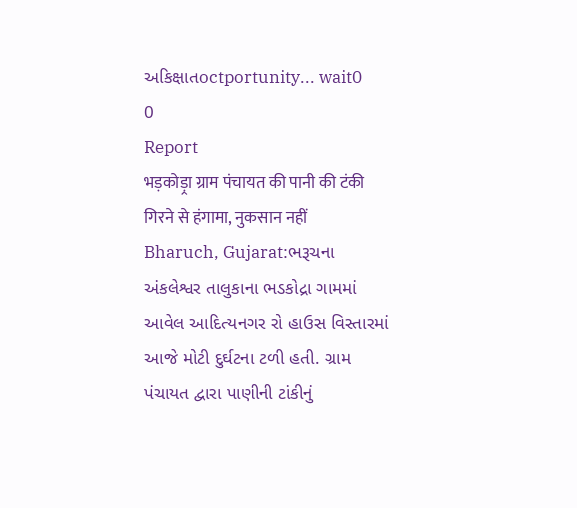અકિક્ષાતoctportunity... wait0
0
Report
भड़कोड़्रा ग्राम पंचायत की पानी की टंकी गिरने से हंगामा, नुकसान नहीं
Bharuch, Gujarat:ભરૂચના અંકલેશ્વર તાલુકાના ભડકોદ્રા ગામમાં આવેલ આદિત્યનગર રો હાઉસ વિસ્તારમાં આજે મોટી દુર્ઘટના ટળી હતી. ગ્રામ પંચાયત દ્વારા પાણીની ટાંકીનું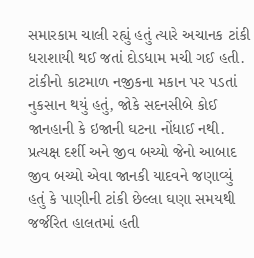સમારકામ ચાલી રહ્યું હતું ત્યારે અચાનક ટાંકી ધરાશાયી થઈ જતાં દોડધામ મચી ગઈ હતી. ટાંકીનો કાટમાળ નજીકના મકાન પર પડતાં નુકસાન થયું હતું, જોકે સદનસીબે કોઈ જાનહાની કે ઇજાની ઘટના નોંધાઈ નથી. પ્રત્યક્ષ દર્શી અને જીવ બચ્યો જેનો આબાદ જીવ બચ્યો એવા જાનકી યાદવને જણાવ્યું હતું કે પાણીની ટાંકી છેલ્લા ઘણા સમયથી જર્જરિત હાલતમાં હતી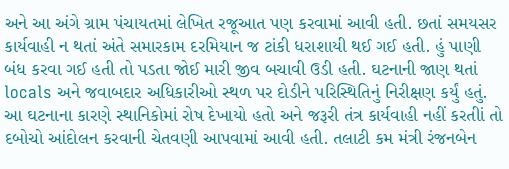અને આ અંગે ગ્રામ પંચાયતમાં લેખિત રજૂઆત પણ કરવામાં આવી હતી. છતાં સમયસર કાર્યવાહી ન થતાં અંતે સમારકામ દરમિયાન જ ટાંકી ધરાશાયી થઈ ગઈ હતી. હું પાણી બંધ કરવા ગઈ હતી તો પડતા જોઈ મારી જીવ બચાવી ઉડી હતી. ઘટનાની જાણ થતાં locals અને જવાબદાર અધિકારીઓ સ્થળ પર દોડીને પરિસ્થિતિનું નિરીક્ષણ કર્યું હતું. આ ઘટનાના કારણે સ્થાનિકોમાં રોષ દેખાયો હતો અને જરૂરી તંત્ર કાર્યવાહી નહીં કરતીાં તો દબોચો આંદોલન કરવાની ચેતવણી આપવામાં આવી હતી. તલાટી કમ મંત્રી રંજનબેન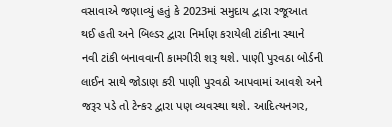વસાવાએ જણાવ્યું હતું કે 2023માં સમુદાય દ્વારા રજૂઆત થઈ હતી અને બિલ્ડર દ્વારા નિર્માણ કરાયેલી ટાંકીના સ્થાને નવી ટાંકી બનાવવાની કામગીરી શરૂ થશે. પાણી પુરવઠા બોર્ડની લાઈન સાથે જોડાણ કરી પાણી પુરવઠો આપવામાં આવશે અને જરૂર પડે તો ટેન્કર દ્વારા પણ વ્યવસ્થા થશે. આદિત્યનગર,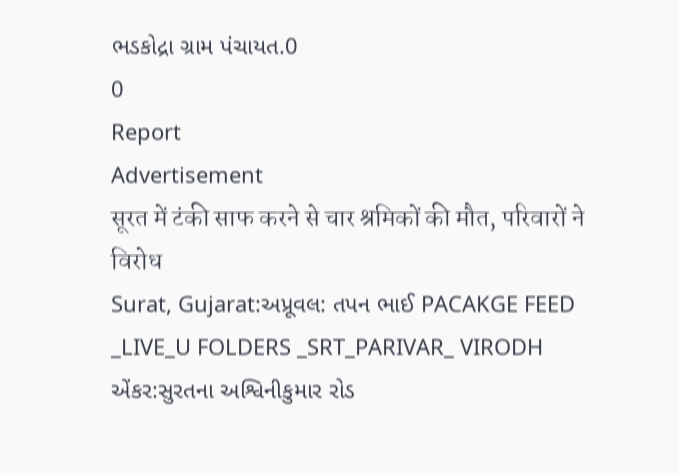ભડકોદ્રા ગ્રામ પંચાયત.0
0
Report
Advertisement
सूरत में टंकी साफ करने से चार श्रमिकों की मौत, परिवारों ने विरोध
Surat, Gujarat:અપ્રૂવલ: તપન ભાઈ PACAKGE FEED _LIVE_U FOLDERS _SRT_PARIVAR_ VIRODH એંકર:સુરતના અશ્વિનીકુમાર રોડ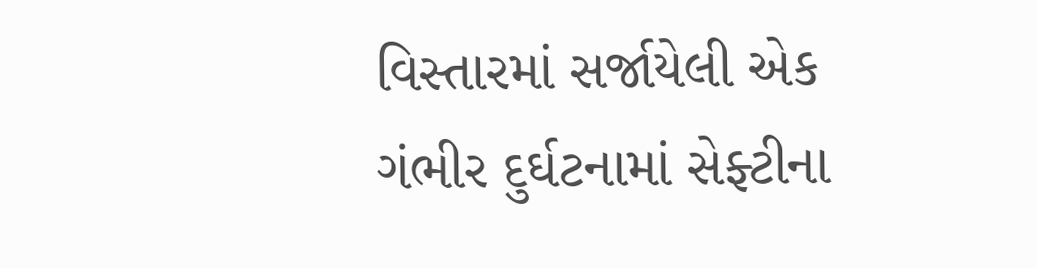વિસ્તારમાં સર્જાયેલી એક ગંભીર દુર્ઘટનામાં સેફ્ટીના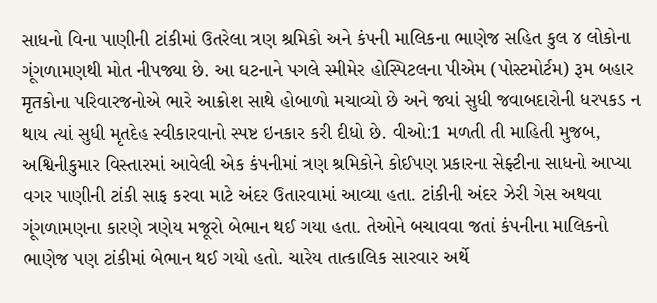સાધનો વિના પાણીની ટાંકીમાં ઉતરેલા ત્રણ શ્રમિકો અને કંપની માલિકના ભાણેજ સહિત કુલ ૪ લોકોના ગૂંગળામણથી મોત નીપજ્યા છે. આ ઘટનાને પગલે સ્મીમેર હોસ્પિટલના પીએમ (પોસ્ટમોર્ટમ) રૂમ બહાર मृतકોના પરિવારજનોએ ભારે આક્રોશ સાથે હોબાળો મચાવ્યો છે અને જ્યાં સુધી જવાબદારોની ધરપકડ ન થાય ત્યાં સુધી મૃતદેહ સ્વીકારવાનો સ્પષ્ટ ઇનકાર કરી દીધો છે. વીઓ:1 મળતી તી માહિતી મુજબ, અશ્વિનીકુમાર વિસ્તારમાં આવેલી એક કંપનીમાં ત્રણ શ્રમિકોને કોઈપણ પ્રકારના સેફ્ટીના સાધનો આપ્યા વગર પાણીની ટાંકી સાફ કરવા માટે અંદર ઉતારવામાં આવ્યા હતા. ટાંકીની અંદર ઝેરી ગેસ અથવા ગૂંગળામણના કારણે ત્રણેય મજૂરો બેભાન થઈ ગયા હતા. તેઓને બચાવવા જતાં કંપનીના માલિકનો ભાણેજ પણ ટાંકીમાં બેભાન થઈ ગયો હતો. ચારેય તાત્કાલિક સારવાર અર્થે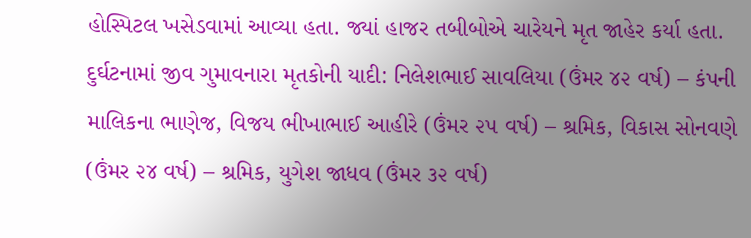હોસ્પિટલ ખસેડવામાં આવ્યા હતા. જ્યાં હાજર તબીબોએ ચારેયને મૃત જાહેર કર્યા હતા. દુર્ઘટનામાં જીવ ગુમાવનારા મૃતકોની યાદી: નિલેશભાઈ સાવલિયા (ઉંમર ૪૨ વર્ષ) – કંપની માલિકના ભાણેજ, વિજય ભીખાભાઈ આહીરે (ઉંમર ૨૫ વર્ષ) – શ્રમિક, વિકાસ સોનવણે (ઉંમર ૨૪ વર્ષ) – શ્રમિક, યુગેશ જાધવ (ઉંમર ૩૨ વર્ષ)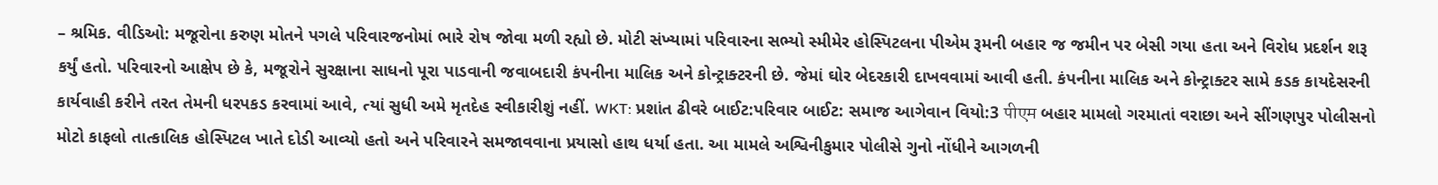– શ્રમિક. વીડિઓ: મજૂરોના કરુણ મોતને પગલે પરિવારજનોમાં ભારે રોષ જોવા મળી રહ્યો છે. મોટી સંખ્યામાં પરિવારના સભ્યો સ્મીમેર હોસ્પિટલના પીએમ રૂમની બહાર જ જમીન પર બેસી ગયા હતા અને વિરોધ પ્રદર્શન શરૂ કર્યું હતો. પરિવારનો આક્ષેપ છે કે, મજૂરોને સુરક્ષાના સાધનો પૂરા પાડવાની જવાબદારી કંપનીના માલિક અને કોન્ટ્રાક્ટરની છે. જેમાં ઘોર બેદરકારી દાખવવામાં આવી હતી. કંપનીના માલિક અને કોન્ટ્રાક્ટર સામે કડક કાયદેસરની કાર્યવાહી કરીને તરત તેમની ધરપકડ કરવામાં આવે, ત્યાં સુધી અમે મૃતદેહ સ્વીકારીશું નહીં. WKT: પ્રશાંત ઢીવરે બાઈટ:પરિવાર બાઈટ: સમાજ આગેવાન વિયો:3 पीएम બહાર મામલો ગરમાતાં વરાછા અને સીંગણપુર પોલીસનો મોટો કાફલો તાત્કાલિક હોસ્પિટલ ખાતે દોડી આવ્યો હતો અને પરિવારને સમજાવવાના પ્રયાસો હાથ ધર્યા હતા. આ મામલે અશ્વિનીકુમાર પોલીસે ગુનો નોંધીને આગળની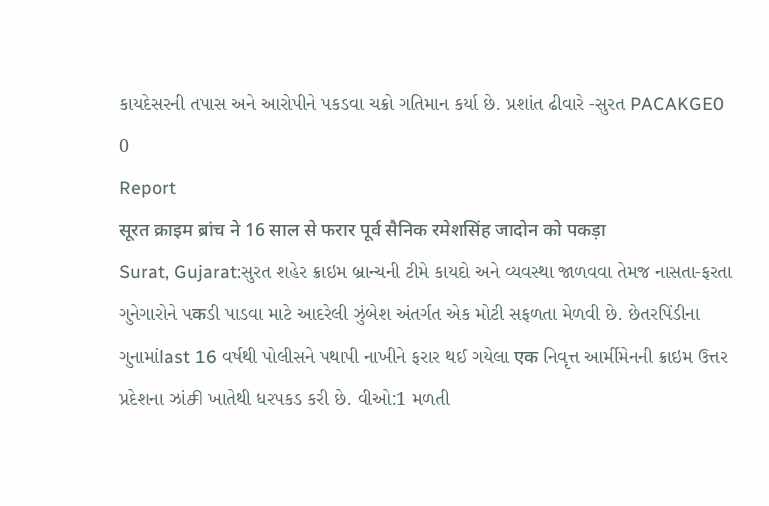કાયદેસરની તપાસ અને આરોપીને પકડવા ચક્રો ગતિમાન કર્યા છે. પ્રશાંત ઢીવારે -સુરત PACAKGE0
0
Report
सूरत क्राइम ब्रांच ने 16 साल से फरार पूर्व सैनिक रमेशसिंह जादोन को पकड़ा
Surat, Gujarat:સુરત શહેર ક્રાઇમ બ્રાન્ચની ટીમે કાયદો અને વ્યવસ્થા જાળવવા તેમજ નાસતા-ફરતા ગુનેગારોને પकડી પાડવા માટે આદરેલી ઝુંબેશ અંતર્ગત એક મોટી સફળતા મેળવી છે. છેતરપિંડીના ગુનામાંlast 16 વર્ષથી પોલીસને પથાપી નાખીને ફરાર થઈ ગયેલા एक નિવૃત્ત આર્મીમેનની ક્રાઇમ ઉત્તર પ્રદેશના ઝાંசி ખાતેથી ધરપકડ કરી છે. વીઓ:1 મળતી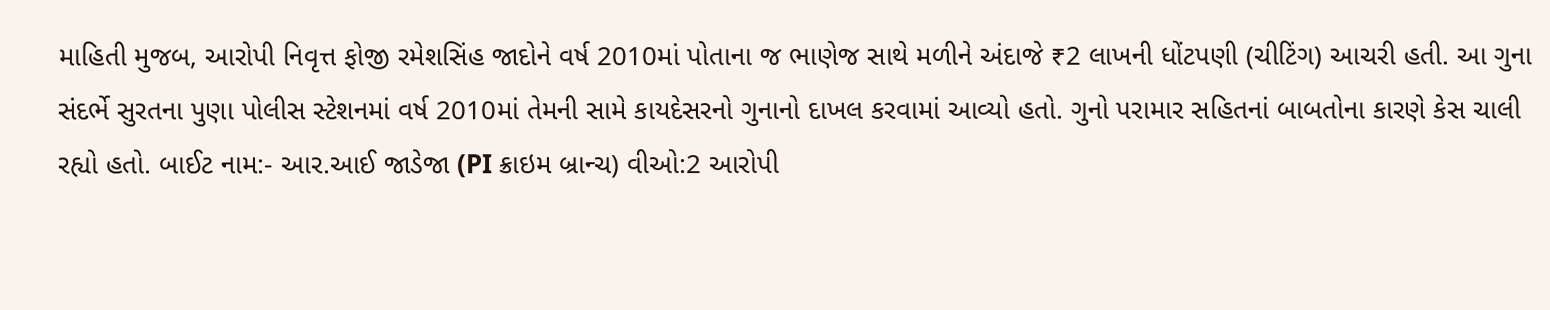માહિતી મુજબ, આરોપી નિવૃત્ત ફોજી રમેશસિંહ જાદોને વર્ષ 2010માં પોતાના જ ભાણેજ સાથે મળીને અંદાજે ₹2 લાખની ધોંટપણી (ચીટિંગ) આચરી હતી. આ ગુના સંદર્ભે સુરતના પુણા પોલીસ સ્ટેશનમાં વર્ષ 2010માં તેમની સામે કાયદેસરનો ગુનાનો દાખલ કરવામાં આવ્યો હતો. ગુનો પરામાર સહિતનાં બાબતોના કારણે કેસ ચાલી રહ્યો હતો. બાઈટ નામ:- આર.આઈ જાડેજા (PI ક્રાઇમ બ્રાન્ચ) વીઓ:2 આરોપી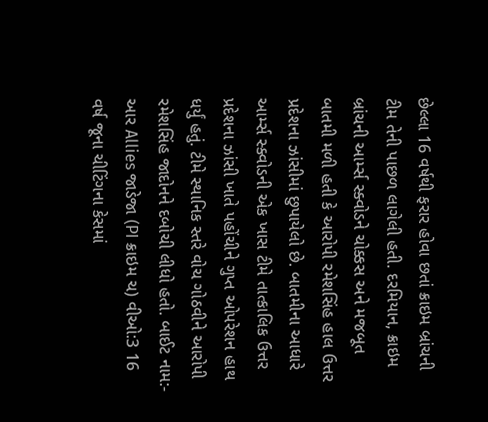છેલ્લા 16 વર્ષથી ફરાર હોવા છતાં ક્રાઇમ બ્રાંચની ટીમ તેની પાછળ લાગેલી હતી. દરમિયાન, ક્રાઇમ બ્રાંચની આર્મ્સ સ્ક્વોડને ચોક્કસ અને મજબૂત બાતમી મળી હતી કે આરોપી રમેશસિંહ હાલ ઉત્તર પ્રદેશના ઝાંસીમાં છુપાયેલો છે. બાતમીના આધારે આર્મ્સ સ્ક્વોડની એક ખાસ ટીમે તાત્કાલિક ઉત્તર પ્રદેશના ઝાંસી ખાતે પહોંચીને ગુપ્ત ઓપરેશન હાથ ધર્યું હતું. ટીમે સ્થાનિક સ્તરે વોચ ગોઠવીને આરોપી રમેશસિંહ જાદોનને દબોચી લીધો હતો. બાઈટ નામ:- આર Allies જાડેજા (PI ક્રાઇમ ચ) વીઓ:3 16 વર્ષ જૂના ચીટિંગના કેસમાં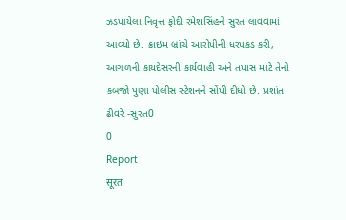ઝડપાયેલા નિવૃત્ત ફોદી રમેશસિંહને સુરત લાવવામાં આવ્યો છે. ક્રાઇમ બ્રાંચે આરોપીની ધરપકડ કરી, આગળની કાયદેસરની કાર્યવાહી અને તપાસ માટે તેનો કબજો પુણા પોલીસ સ્ટેશનને સોંપી દીધો છે. પ્રશાંત ઢીવરે -સુરત0
0
Report
सूरत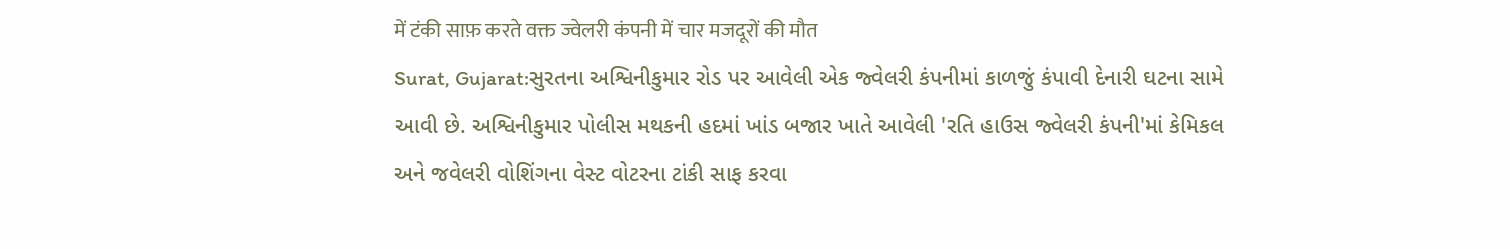में टंकी साफ़ करते वक्त ज्वेलरी कंपनी में चार मजदूरों की मौत
Surat, Gujarat:સુરતના અશ્વિનીકુમાર રોડ પર આવેલી એક જ્વેલરી કંપનીમાં કાળજું કંપાવી દેનારી ઘટના સામે આવી છે. અશ્વિનીકુમાર પોલીસ મથકની હદમાં ખાંડ બજાર ખાતે આવેલી 'રતિ હાઉસ જ્વેલરી કંપની'માં કેમિકલ અને જવેલરી વોશિંગના વેસ્ટ વોટરના ટાંકી સાફ કરવા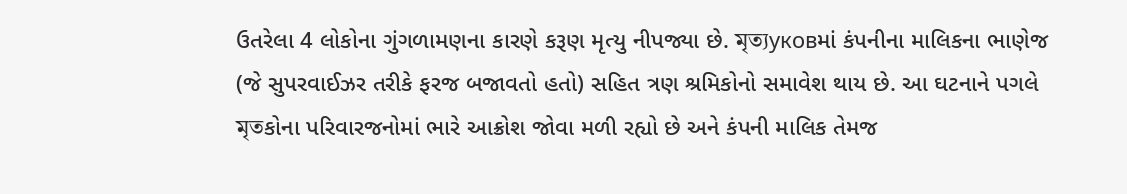ઉતરેલા 4 લોકોના ગુંગળામણના કારણે કરૂણ મૃત્યુ નીપજ્યા છે. মৃত্যуковમાં કંપનીના માલિકના ભાણેજ (જે સુપરવાઈઝર તરીકે ફરજ બજાવતો હતો) સહિત ત્રણ શ્રમિકોનો સમાવેશ થાય છે. આ ઘટનાને પગલે মৃতકોના પરિવારજનોમાં ભારે આક્રોશ જોવા મળી રહ્યો છે અને કંપની માલિક તેમજ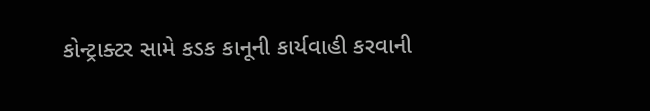કોન્ટ્રાક્ટર સામે કડક કાનૂની કાર્યવાહી કરવાની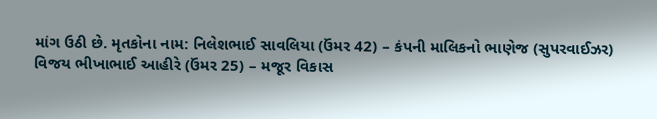માંગ ઉઠી છે. મૃતકોના નામ: નિલેશભાઈ સાવલિયા (ઉંમર 42) – કંપની માલિકનો ભાણેજ (સુપરવાઈઝર) વિજય ભીખાભાઈ આહીરે (ઉંમર 25) – મજૂર વિકાસ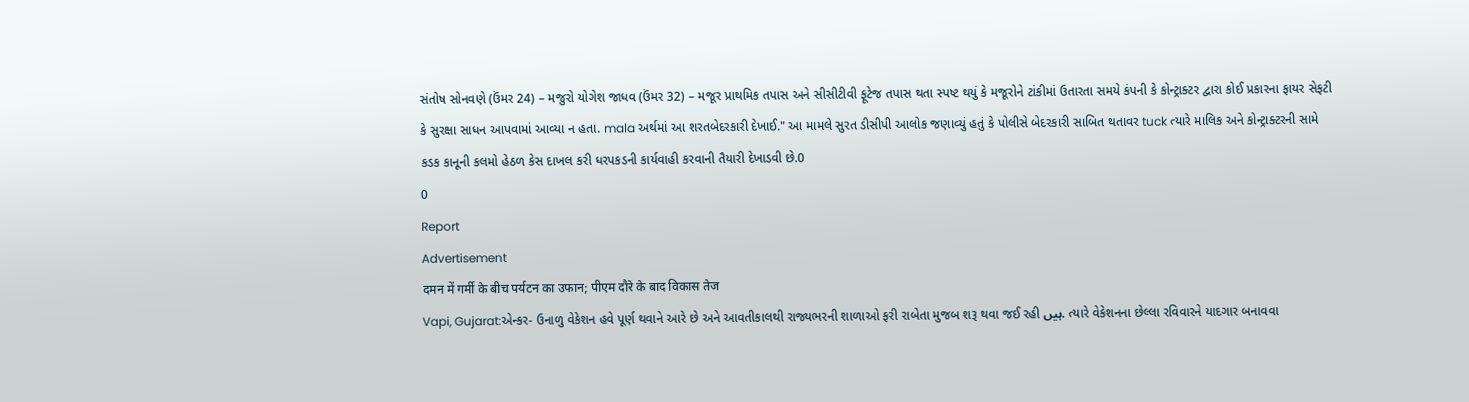સંતોષ સોનવણે (ઉંમર 24) – મજુરો યોગેશ જાધવ (ઉંમર 32) – મજૂર પ્રાથમિક તપાસ અને સીસીટીવી ફૂટેજ તપાસ થતા સ્પષ્ટ થયું કે મજૂરોને ટાંકીમાં ઉતારતા સમયે કંપની કે કોન્ટ્રાક્ટર દ્વારા કોઈ પ્રકારના ફાયર સેફટી કે સુરક્ષા સાધન આપવામાં આવ્યા ન હતા. mala અર્થમાં આ શરતબેદરકારી દેખાઈ." આ મામલે સુરત ડીસીપી આલોક જણાવ્યું હતું કે પોલીસે બેદરકારી સાબિત થતાવર tuck ત્યારે માલિક અને કોન્ટ્રાક્ટરની સામે કડક કાનૂની કલમો હેઠળ કેસ દાખલ કરી ધરપકડની કાર્યવાહી કરવાની તૈયારી દેખાડવી છે.0
0
Report
Advertisement
दमन में गर्मी के बीच पर्यटन का उफान; पीएम दौरे के बाद विकास तेज
Vapi, Gujarat:એન્કર- ઉનાળુ વેકેશન હવે પૂર્ણ થવાને આરે છે અને આવતીકાલથી રાજ્યભરની શાળાઓ ફરી રાબેતા મુજબ શરૂ થવા જઈ રહી ہیں. ત્યારે વેકેશનના છેલ્લા રવિવારને યાદગાર બનાવવા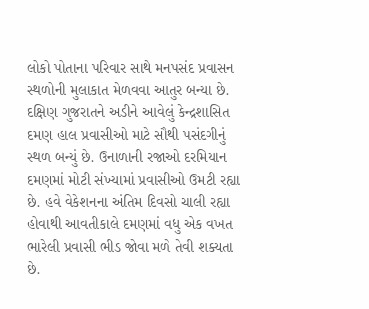લોકો પોતાના પરિવાર સાથે મનપસંદ પ્રવાસન સ્થળોની મુલાકાત મેળવવા આતુર બન્યા છે. દક્ષિણ ગુજરાતને અડીને આવેલું કેન્દ્રશાસિત દમણ હાલ પ્રવાસીઓ માટે સૌથી પસંદગીનું સ્થળ બન્યું છે. ઉનાળાની રજાઓ દરમિયાન દમણમાં મોટી સંખ્યામાં પ્રવાસીઓ ઉમટી રહ્યા છે. હવે વેકેશનના અંતિમ દિવસો ચાલી રહ્યા હોવાથી આવતીકાલે દમણમાં વધુ એક વખત ભારેલી પ્રવાસી ભીડ જોવા મળે તેવી શક્યતા છે.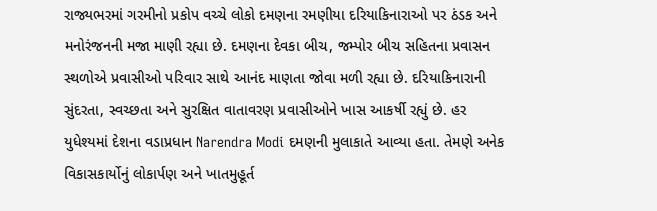રાજ્યભરમાં ગરમીનો પ્રકોપ વચ્ચે લોકો દમણના રમણીયા દરિયાકિનારાઓ પર ઠંડક અને મનોરંજનની મજા માણી રહ્યા છે. દમણના દેવકા બીચ, જમ્પોર બીચ સહિતના પ્રવાસન સ્થળોએ પ્રવાસીઓ પરિવાર સાથે આનંદ માણતા જોવા મળી રહ્યા છે. દરિયાકિનારાની સુંદરતા, સ્વચ્છતા અને સુરક્ષિત વાતાવરણ પ્રવાસીઓને ખાસ આકર્ષી રહ્યું છે. હર યુધેશ્યમાં દેશના વડાપ્રધાન Narendra Modi દમણની મુલાકાતે આવ્યા હતા. તેમણે અનેક વિકાસકાર્યોનું લોકાર્પણ અને ખાતમુહૂર્ત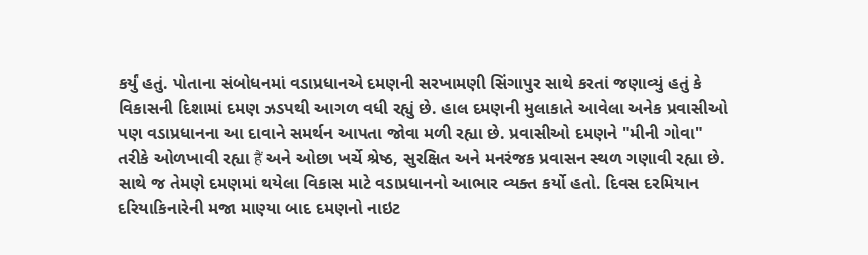કર્યું હતું. પોતાના સંબોધનમાં વડાપ્રધાનએ દમણની સરખામણી સિંગાપુર સાથે કરતાં જણાવ્યું હતું કે વિકાસની દિશામાં દમણ ઝડપથી આગળ વધી રહ્યું છે. હાલ દમણની મુલાકાતે આવેલા અનેક પ્રવાસીઓ પણ વડાપ્રધાનના આ દાવાને સમર્થન આપતા જોવા મળી રહ્યા છે. પ્રવાસીઓ દમણને "મીની ગોવા" તરીકે ઓળખાવી રહ્યા हैं અને ઓછા ખર્ચે શ્રેષ્ઠ, સુરક્ષિત અને મનરંજક પ્રવાસન સ્થળ ગણાવી રહ્યા છે. સાથે જ તેમણે દમણમાં થયેલા વિકાસ માટે વડાપ્રધાનનો આભાર વ્યક્ત કર્યો હતો. દિવસ દરમિયાન દરિયાકિનારેની મજા માણ્યા બાદ દમણનો નાઇટ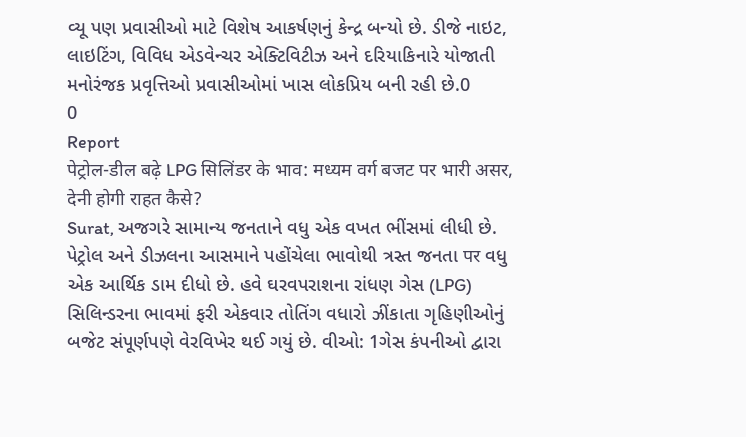વ્યૂ પણ પ્રવાસીઓ માટે વિશેષ આકર્ષણનું કેન્દ્ર બન્યો છે. ડીજે નાઇટ, લાઇટિંગ, વિવિધ એડવેન્ચર એક્ટિવિટીઝ અને દરિયાકિનારે યોજાતી મનોરંજક પ્રવૃત્તિઓ પ્રવાસીઓમાં ખાસ લોકપ્રિય બની રહી છે.0
0
Report
पेट्रोल-डील बढ़े LPG सिलिंडर के भाव: मध्यम वर्ग बजट पर भारी असर, देनी होगी राहत कैसे?
Surat, અજગરે સામાન્ય જનતાને વધુ એક વખત ભીંસમાં લીધી છે. પેટ્રોલ અને ડીઝલના આસમાને પહોંચેલા ભાવોથી ત્રસ્ત જનતા पर વધુ એક આર્થિક ડામ દીધો છે. હવે ઘરવપરાશના રાંધણ ગેસ (LPG) સિલિન્ડરના ભાવમાં ફરી એકવાર તોતિંગ વધારો ઝીંકાતા ગૃહિણીઓનું બજેટ સંપૂર્ણપણે વેરવિખેર થઈ ગયું છે. વીઓ: 1ગેસ કંપનીઓ દ્વારા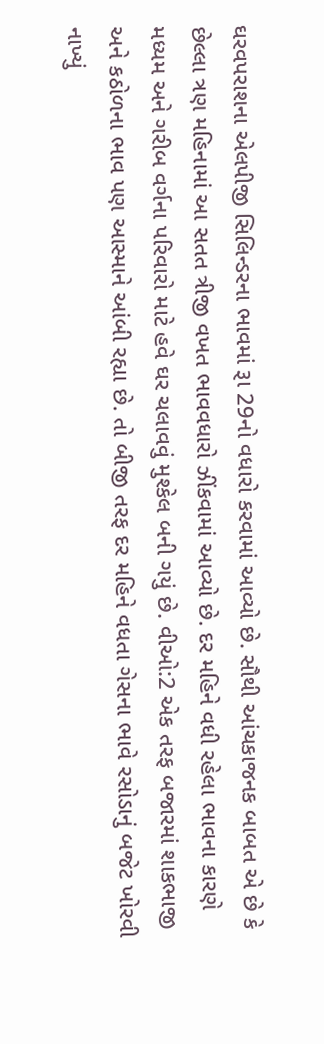ઘરવપરાશના એલપીજી સિલિન્ડરના ભાવમાં રૂા 29નો વધારો કરવામાં આવ્યો છે. સૌથી આંચકાજનક બાબત એ છે કે છેલ્લા ત્રણ મહિનામાં આ સતત ત્રીજી વખત ભાવવધારો ઝીંકવામાં આવ્યો છે. દર મહિને વધી રહેલા ભાવના કારણે મધ્યમ અને ગરીબ વર્ગના પરિવારો માટે હવે ઘર ચલાવવું મુશ્કેલ બની ગયું છે. વીઓ:2 એક તરફ બજારમાં શાકભાજી અને કઠોળના ભાવ પણ આસ્માને આંબી રહ્યા છે. તો બીજી તરફ દર મહિને વધતા ગેસના ભાવે રસોડાનું બજેટ ખોરવી નાખ્યું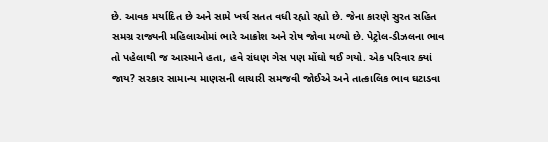છે. આવક મર્યાદિત છે અને સામે ખર્ચ સતત વધી રહ્યો રહ્યો છે. જેના કારણે સુરત સહિત સમગ્ર રાજ્યની મહિલાઓમાં ભારે આક્રોશ અને રોષ જોવા મળ્યો છે. પેટ્રોલ-ડીઝલના ભાવ તો પહેલાથી જ આસ્માને હતા, હવે રાંધણ ગેસ પણ મોંઘો થઈ ગયો. એક પરિવાર ક્યાં જાય? સરકાર સામાન્ય માણસની લાચારી સમજવી જોઈએ અને તાત્કાલિક ભાવ ઘટાડવા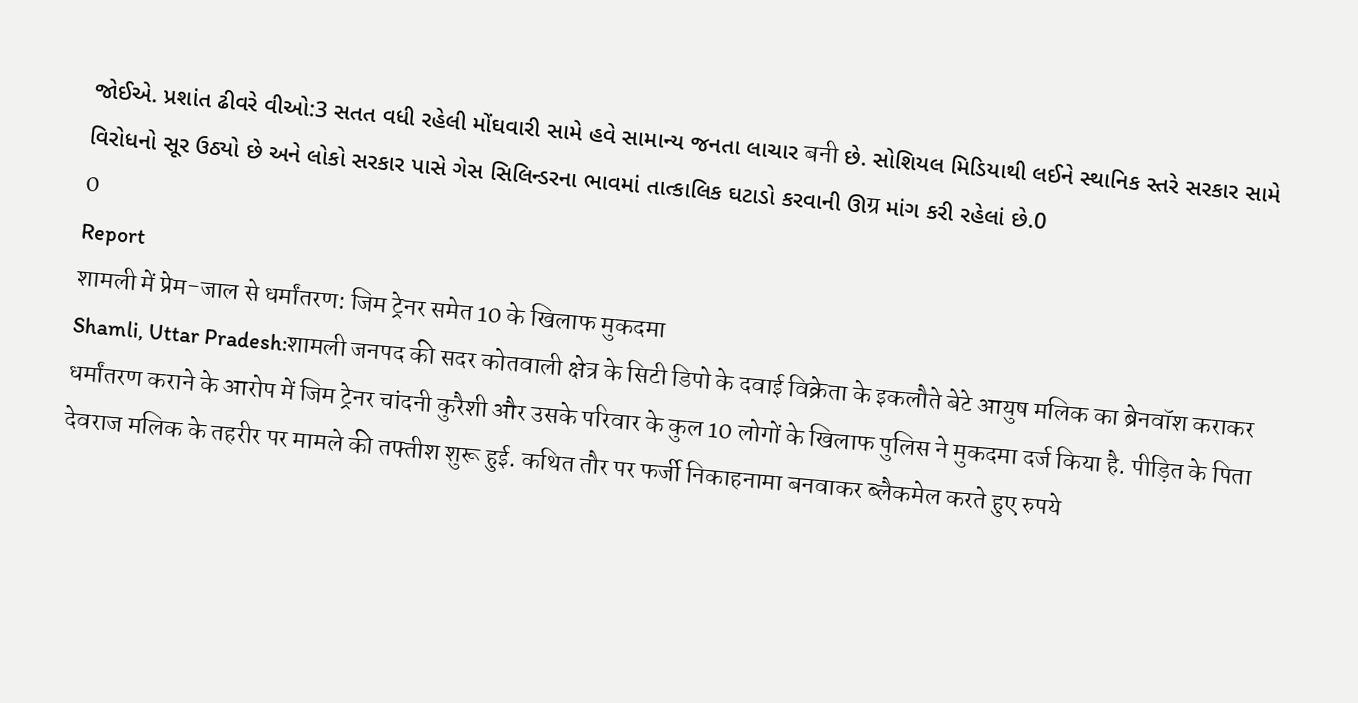જોઈએ. પ્રશાંત ઢીવરે વીઓ:3 સતત વધી રહેલી મોંઘવારી સામે હવે સામાન્ય જનતા લાચાર बनी છે. સોશિયલ મિડિયાથી લઈને સ્થાનિક સ્તરે સરકાર સામે વિરોધનો સૂર ઉઠ્યો છે અને લોકો સરકાર પાસે ગેસ સિલિન્ડરના ભાવમાં તાત્કાલિક ઘટાડો કરવાની ઊग्र માંગ કરી રહેલાં છે.0
0
Report
शामली में प्रेम-जाल से धर्मांतरण: जिम ट्रेनर समेत 10 के खिलाफ मुकदमा
Shamli, Uttar Pradesh:शामली जनपद की सदर कोतवाली क्षेत्र के सिटी डिपो के दवाई विक्रेता के इकलौते बेटे आयुष मलिक का ब्रेनवॉश कराकर धर्मांतरण कराने के आरोप में जिम ट्रेनर चांदनी कुरैशी और उसके परिवार के कुल 10 लोगों के खिलाफ पुलिस ने मुकदमा दर्ज किया है. पीड़ित के पिता देवराज मलिक के तहरीर पर मामले की तफ्तीश शुरू हुई. कथित तौर पर फर्जी निकाहनामा बनवाकर ब्लैकमेल करते हुए रुपये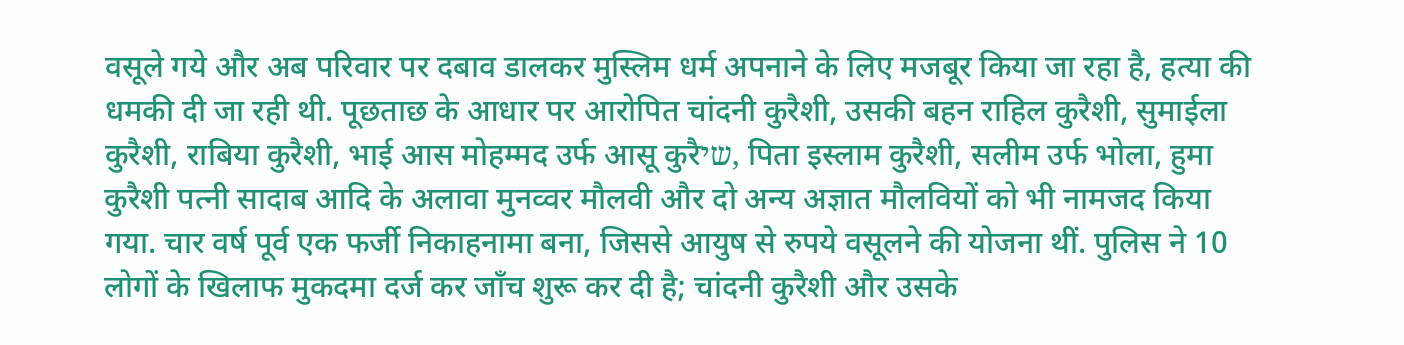वसूले गये और अब परिवार पर दबाव डालकर मुस्लिम धर्म अपनाने के लिए मजबूर किया जा रहा है, हत्या की धमकी दी जा रही थी. पूछताछ के आधार पर आरोपित चांदनी कुरैशी, उसकी बहन राहिल कुरैशी, सुमाईला कुरैशी, राबिया कुरैशी, भाई आस मोहम्मद उर्फ आसू कुरैשי, पिता इस्लाम कुरैशी, सलीम उर्फ भोला, हुमा कुरैशी पत्नी सादाब आदि के अलावा मुनव्वर मौलवी और दो अन्य अज्ञात मौलवियों को भी नामजद किया गया. चार वर्ष पूर्व एक फर्जी निकाहनामा बना, जिससे आयुष से रुपये वसूलने की योजना थीं. पुलिस ने 10 लोगों के खिलाफ मुकदमा दर्ज कर जाँच शुरू कर दी है; चांदनी कुरैशी और उसके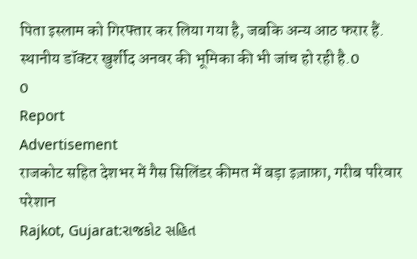पिता इस्लाम को गिरफ्तार कर लिया गया है, जबकि अन्य आठ फरार हैं. स्थानीय डॉक्टर खुर्शीद अनवर की भूमिका की भी जांच हो रही है.0
0
Report
Advertisement
राजकोट सहित देशभर में गैस सिलिंडर कीमत में बड़ा इज़ाफ़ा, गरीब परिवार परेशान
Rajkot, Gujarat:રાજકોટ સહિત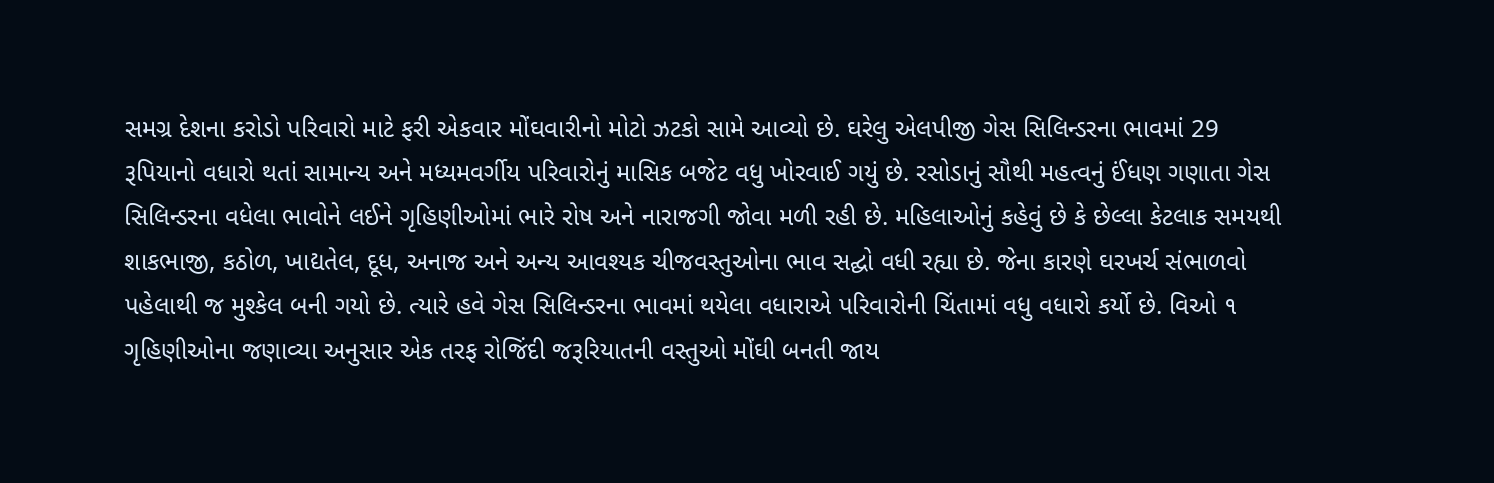સમગ્ર દેશના કરોડો પરિવારો માટે ફરી એકવાર મોંઘવારીનો મોટો ઝટકો સામે આવ્યો છે. ઘરેલુ એલપીજી ગેસ સિલિન્ડરના ભાવમાં 29 રૂપિયાનો વધારો થતાં સામાન્ય અને મધ્યમવર્ગીય પરિવારોનું માસિક બજેટ વધુ ખોરવાઈ ગયું છે. રસોડાનું સૌથી મહત્વનું ઈંધણ ગણાતા ગેસ સિલિન્ડરના વધેલા ભાવોને લઈને ગૃહિણીઓમાં ભારે રોષ અને નારાજગી જોવા મળી રહી છે. મહિલાઓનું કહેવું છે કે છેલ્લા કેટલાક સમયથી શાકભાજી, કઠોળ, ખાદ્યતેલ, દૂધ, અનાજ અને અન્ય આવશ્યક ચીજવસ્તુઓના ભાવ સદ્ઘો વધી રહ્યા છે. જેના કારણે ઘરખર્ચ સંભાળવો પહેલાથી જ મુશ્કેલ બની ગયો છે. ત્યારે હવે ગેસ સિલિન્ડરના ભાવમાં થયેલા વધારાએ પરિવારોની ચિંતામાં વધુ વધારો કર્યો છે. વિઓ ૧ ગૃહિણીઓના જણાવ્યા અનુસાર એક તરફ રોજિંદી જરૂરિયાતની વસ્તુઓ મોંઘી બનતી જાય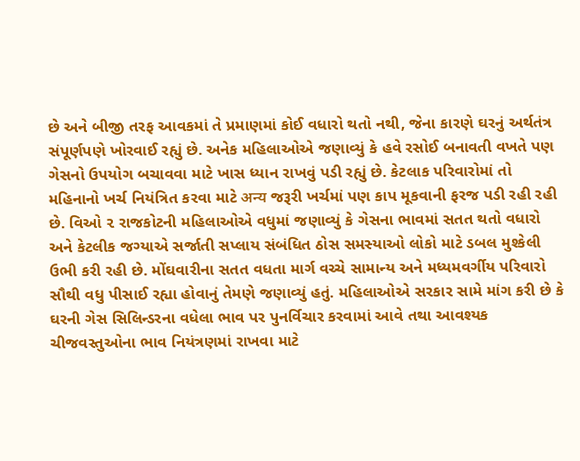છે અને બીજી તરફ આવકમાં તે પ્રમાણમાં કોઈ વધારો થતો નથી, જેના કારણે ઘરનું અર્થતંત્ર સંપૂર્ણપણે ખોરવાઈ રહ્યું છે. અનેક મહિલાઓએ જણાવ્યું કે હવે રસોઈ બનાવતી વખતે પણ ગેસનો ઉપયોગ બચાવવા માટે ખાસ ધ્યાન રાખવું પડી રહ્યું છે. કેટલાક પરિવારોમાં તો મહિનાનો ખર્ચ નિયંત્રિત કરવા માટે अन्य જરૂરી ખર્ચમાં પણ કાપ મૂકવાની ફરજ પડી રહી રહી છે. વિઓ ૨ રાજકોટની મહિલાઓએ વધુમાં જણાવ્યું કે ગેસના ભાવમાં સતત થતો વધારો અને કેટલીક જગ્યાએ સર્જાતી સપ્લાય સંબંધિત ઠોસ સમસ્યાઓ લોકો માટે ડબલ મુશ્કેલી ઉભી કરી રહી છે. મોંઘવારીના સતત વધતા માર્ગ વચ્ચે સામાન્ય અને મધ્યમવર્ગીય પરિવારો સૌથી વધુ પીસાઈ રહ્યા હોવાનું તેમણે જણાવ્યું હતું. મહિલાઓએ સરકાર સામે માંગ કરી છે કે ઘરની ગેસ સિલિન્ડરના વધેલા ભાવ પર પુનર્વિચાર કરવામાં આવે તથા આવશ્યક ચીજવસ્તુઓના ભાવ નિયંત્રણમાં રાખવા માટે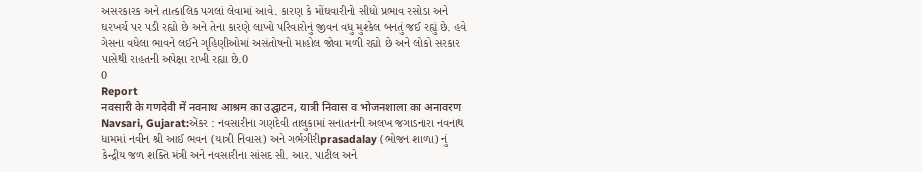અસરકારક અને તાત્કાલિક પગલાં લેવામાં આવે. કારણ કે મોંઘવારીનો સીધો પ્રભાવ રસોડા અને ઘરખર્ચ પર પડી રહ્યો છે અને તેના કારણે લાખો પરિવારોનું જીવન વધુ મુશ્કેલ બનતું જઈ રહ્યું છે. હવે ગેસના વધેલા ભાવને લઈને ગૃહિણીઓમાં અસંતોષનો માહોલ જોવા મળી રહ્યો છે અને લોકો સરકાર પાસેથી રાહતની અપેક્ષા રાખી રહ્યા છે.0
0
Report
नवसारी के गणदेवी में नवनाथ आश्रम का उद्घाटन, यात्री निवास व भोजनशाला का अनावरण
Navsari, Gujarat:એંકર : નવસારીના ગણદેવી તાલુકામાં સનાતનની અલખ જગાડનારા નવનાથ ધામમાં નવીન શ્રી આઈ ભવન (યાત્રી નિવાસ) અને ગર્ભગીરીprasadalay (ભોજન શાળા) નું કેન્દ્રીય જળ શક્તિ મંત્રી અને નવસારીના સાંસદ સી. આર. પાટીલ અને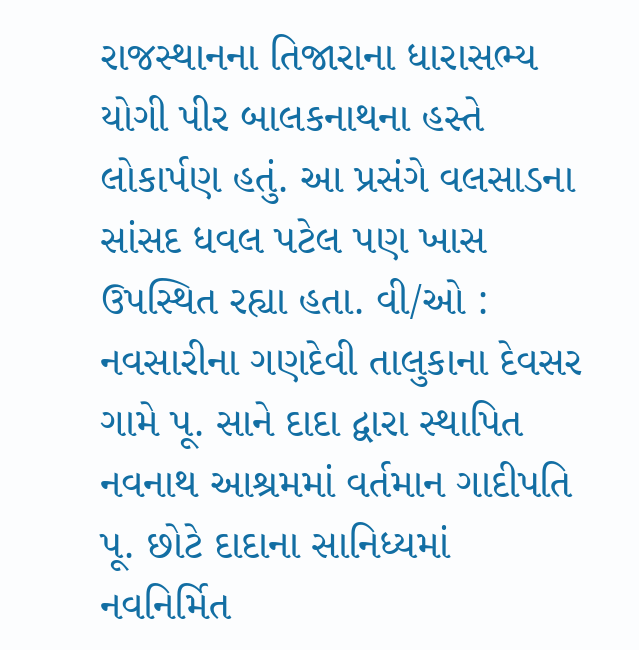રાજસ્થાનના તિજારાના ધારાસભ્ય યોગી પીર બાલકનાથના હસ્તે લોકાર્પણ હતું. આ પ્રસંગે વલસાડના સાંસદ ધવલ પટેલ પણ ખાસ ઉપસ્થિત રહ્યા હતા. વી/ઓ : નવસારીના ગણદેવી તાલુકાના દેવસર ગામે પૂ. સાને દાદા દ્વારા સ્થાપિત નવનાથ આશ્રમમાં વર્તમાન ગાદીપતિ પૂ. છોટે દાદાના સાનિધ્યમાં નવનિર્મિત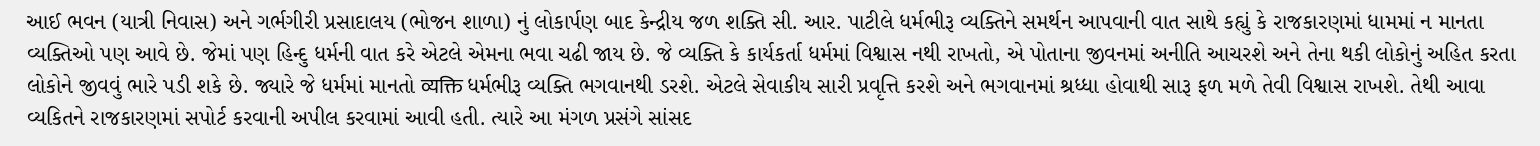આઈ ભવન (યાત્રી નિવાસ) અને ગર્ભગીરી પ્રસાદાલય (ભોજન શાળા) નું લોકાર્પણ બાદ કેન્દ્રીય જળ શક્તિ સી. આર. પાટીલે ધર્મભીરૂ વ્યક્તિને સમર્થન આપવાની વાત સાથે કહ્યું કે રાજકારણમાં ધામમાં ન માનતા વ્યક્તિઓ પણ આવે છે. જેમાં પણ હિન્દુ ધર્મની વાત કરે એટલે એમના ભવા ચઢી જાય છે. જે વ્યક્તિ કે કાર્યકર્તા ધર્મમાં વિશ્વાસ નથી રાખતો, એ પોતાના જીવનમાં અનીતિ આચરશે અને તેના થકી લોકોનું અહિત કરતા લોકોને જીવવું ભારે પડી શકે છે. જ્યારે જે ધર્મમાં માનતો व्यक्ति ધર્મભીરૂ વ્યક્તિ ભગવાનથી ડરશે. એટલે સેવાકીય સારી પ્રવૃત્તિ કરશે અને ભગવાનમાં શ્રધ્ધા હોવાથી સારૂ ફળ મળે તેવી વિશ્વાસ રાખશે. તેથી આવા વ્યકિતને રાજકારણમાં સપોર્ટ કરવાની અપીલ કરવામાં આવી હતી. ત્યારે આ મંગળ પ્રસંગે સાંસદ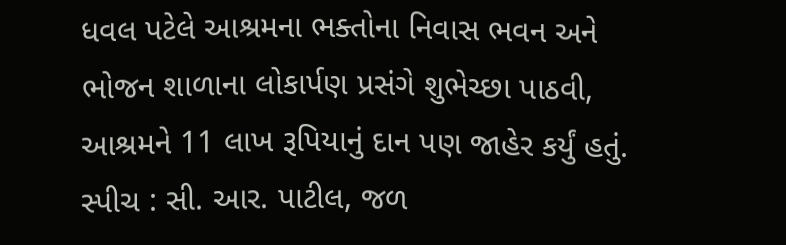ધવલ પટેલે આશ્રમના ભક્તોના નિવાસ ભવન અને ભોજન શાળાના લોકાર્પણ પ્રસંગે શુભેચ્છા પાઠવી, આશ્રમને 11 લાખ રૂપિયાનું દાન પણ જાહેર કર્યું હતું. સ્પીચ : સી. આર. પાટીલ, જળ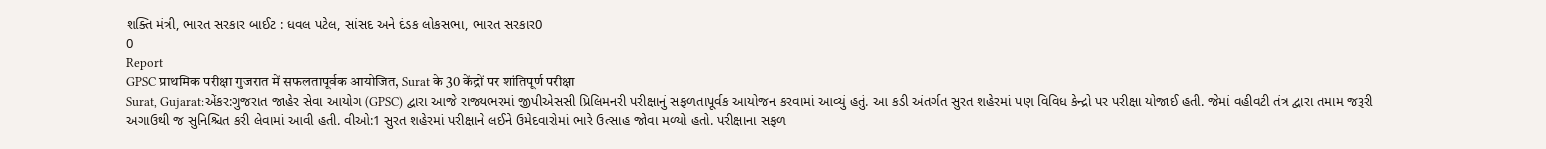શક્તિ મંત્રી, ભારત સરકાર બાઈટ : ધવલ પટેલ, સાંસદ અને દંડક લોકસભા, ભારત સરકાર0
0
Report
GPSC प्राथमिक परीक्षा गुजरात में सफलतापूर्वक आयोजित, Surat के 30 केंद्रों पर शांतिपूर्ण परीक्षा
Surat, Gujarat:એંકર:ગુજરાત જાહેર સેવા આયોગ (GPSC) દ્વારા આજે રાજ્યભરમાં જીપીએસસી પ્રિલિમનરી પરીક્ષાનું સફળતાપૂર્વક આયોજન કરવામાં આવ્યું હતું. આ કડી અંતર્ગત સુરત શહેરમાં પણ વિવિધ કેન્દ્રો પર પરીક્ષા યોજાઈ હતી. જેમાં વહીવટી તંત્ર દ્વારા તમામ જરૂરી અગાઉથી જ સુનિશ્ચિત કરી લેવામાં આવી હતી. વીઓ:1 સુરત શહેરમાં પરીક્ષાને લઈને ઉમેદવારોમાં ભારે ઉત્સાહ જોવા મળ્યો હતો. પરીક્ષાના સફળ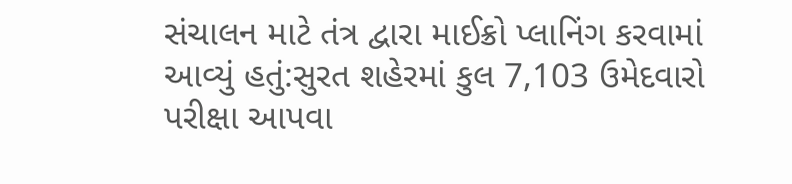સંચાલન માટે તંત્ર દ્વારા માઈક્રો પ્લાનિંગ કરવામાં આવ્યું હતું:સુરત શહેરમાં કુલ 7,103 ઉમેદવારો પરીક્ષા આપવા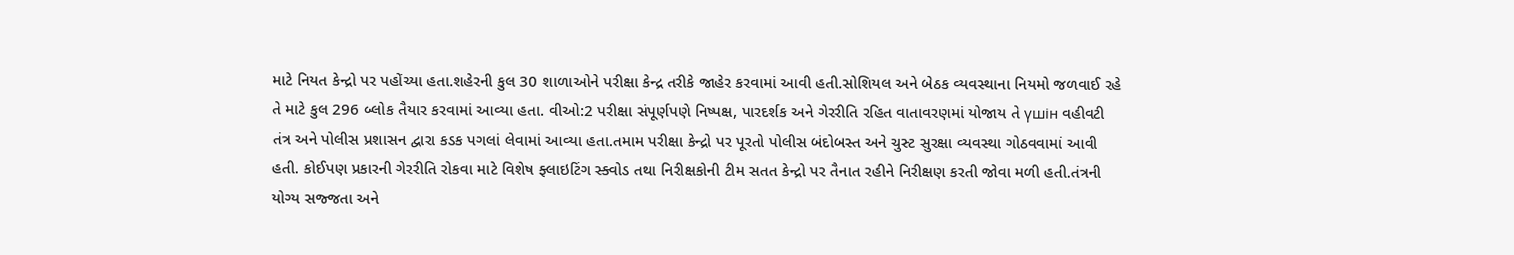માટે નિયત કેન્દ્રો પર પહોંચ્યા હતા.શહેરની કુલ 30 શાળાઓને પરીક્ષા કેન્દ્ર તરીકે જાહેર કરવામાં આવી હતી.સોશિયલ અને બેઠક વ્યવસ્થાના નિયમો જળવાઈ રહે તે માટે કુલ 296 બ્લોક તૈયાર કરવામાં આવ્યા હતા. વીઓ:2 પરીક્ષા સંપૂર્ણપણે નિષ્પક્ષ, પારદર્શક અને ગેરરીતિ રહિત વાતાવરણમાં યોજાય તે үшін વહીવટી તંત્ર અને પોલીસ પ્રશાસન દ્વારા કડક પગલાં લેવામાં આવ્યા હતા.તમામ પરીક્ષા કેન્દ્રો પર પૂરતો પોલીસ બંદોબસ્ત અને ચુસ્ટ સુરક્ષા વ્યવસ્થા ગોઠવવામાં આવી હતી. કોઈપણ પ્રકારની ગેરરીતિ રોકવા માટે વિશેષ ફ્લાઇટિંગ સ્ક્વોડ તથા નિરીક્ષકોની ટીમ સતત કેન્દ્રો પર તૈનાત રહીને નિરીક્ષણ કરતી જોવા મળી હતી.તંત્રની યોગ્ય સજ્જતા અને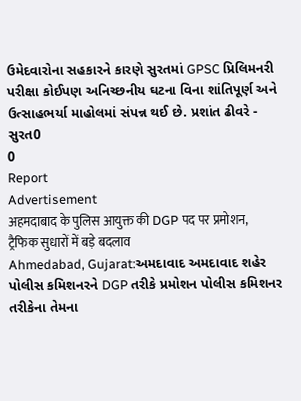ઉમેદવારોના સહકારને કારણે સુરતમાં GPSC પ્રિલિમનરી પરીક્ષા કોઈપણ અનિચ્છનીય ઘટના વિના શાંતિપૂર્ણ અને ઉત્સાહભર્યા માહોલમાં સંપન્ન થઈ છે. પ્રશાંત ઢીવરે - સુરત0
0
Report
Advertisement
अहमदाबाद के पुलिस आयुक्त की DGP पद पर प्रमोशन, ट्रैफिक सुधारों में बड़े बदलाव
Ahmedabad, Gujarat:અમદાવાદ અમદાવાદ શહેર પોલીસ કમિશનરને DGP તરીકે પ્રમોશન પોલીસ કમિશનર તરીકેના તેમના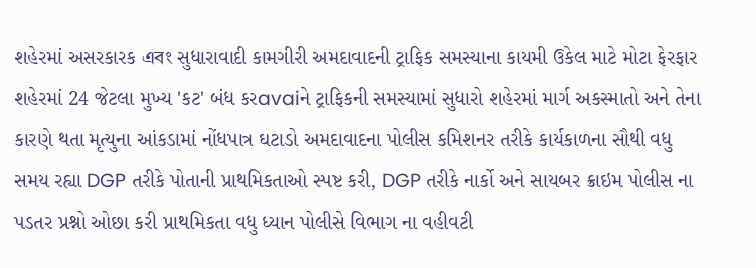શહેરમાં અસરકારક এবং સુધારાવાદી કામગીરી અમદાવાદની ટ્રાફિક સમસ્યાના કાયમી ઉકેલ માટે મોટા ફેરફાર શહેરમાં 24 જેટલા મુખ્ય 'કટ' બંધ કરavaiને ટ્રાફિકની સમસ્યામાં સુધારો શહેરમાં માર્ગ અકસ્માતો અને તેના કારણે થતા મૃત્યુના આંકડામાં નોંધપાત્ર ઘટાડો અમદાવાદના પોલીસ કમિશનર તરીકે કાર્યકાળના સૌથી વધુ સમય રહ્યા DGP તરીકે પોતાની પ્રાથમિકતાઓ સ્પષ્ટ કરી, DGP તરીકે નાર્કો અને સાયબર ક્રાઇમ પોલીસ ના પડતર પ્રશ્નો ઓછા કરી પ્રાથમિકતા વધુ ધ્યાન પોલીસે વિભાગ ના વહીવટી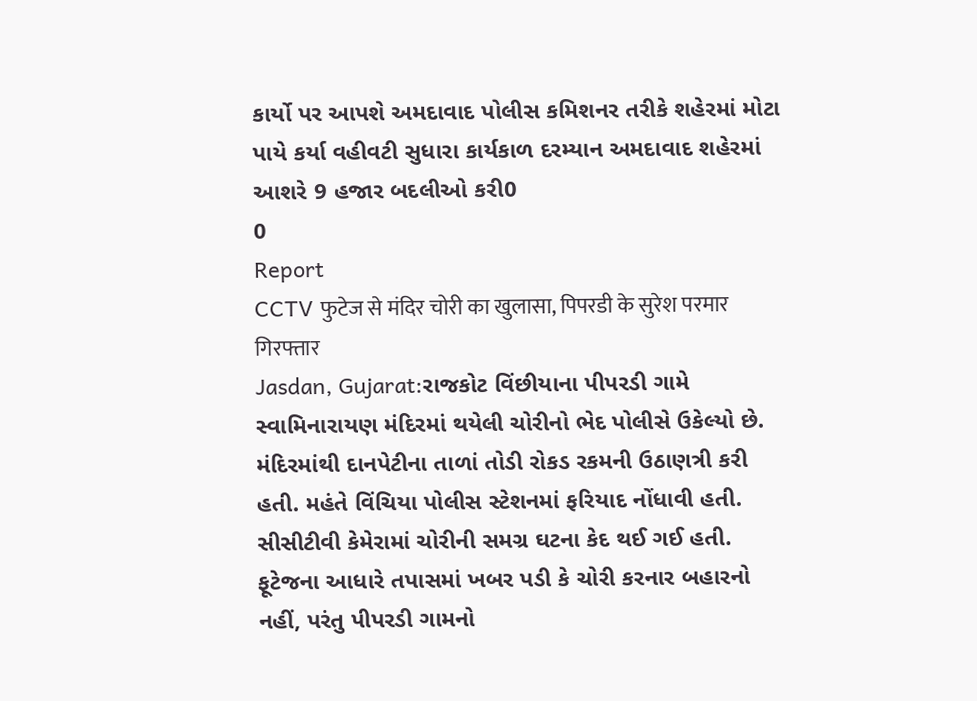કાર્યો પર આપશે અમદાવાદ પોલીસ કમિશનર તરીકે શહેરમાં મોટા પાયે કર્યા વહીવટી સુધારા કાર્યકાળ દરમ્યાન અમદાવાદ શહેરમાં આશરે 9 હજાર બદલીઓ કરી0
0
Report
CCTV फुटेज से मंदिर चोरी का खुलासा, पिपरडी के सुरेश परमार गिरफ्तार
Jasdan, Gujarat:રાજકોટ વિંછીયાના પીપરડી ગામે સ્વામિનારાયણ મંદિરમાં થયેલી ચોરીનો ભેદ પોલીસે ઉકેલ્યો છે. મંદિરમાંથી દાનપેટીના તાળાં તોડી રોકડ રકમની ઉઠાણત્રી કરી હતી. મહંતે વિંચિયા પોલીસ સ્ટેશનમાં ફરિયાદ નોંધાવી હતી. સીસીટીવી કેમેરામાં ચોરીની સમગ્ર ઘટના કેદ થઈ ગઈ હતી. ફૂટેજના આધારે તપાસમાં ખબર પડી કે ચોરી કરનાર બહારનો નહીં, પરંતુ પીપરડી ગામનો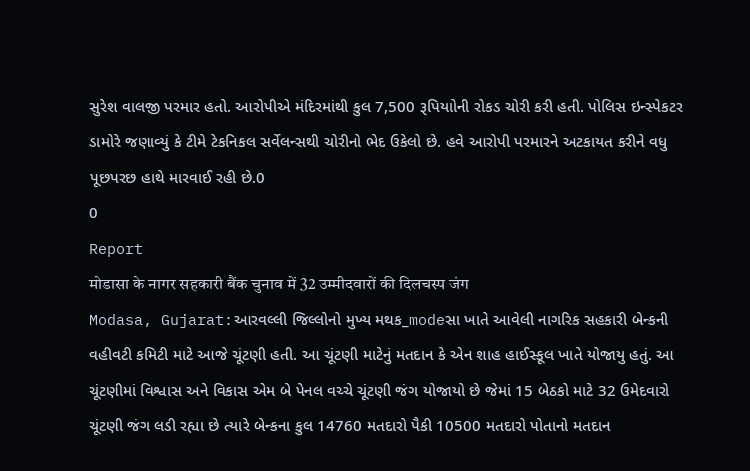સુરેશ વાલજી પરમાર હતો. આરોપીએ મંદિરમાંથી કુલ 7,500 રૂપિયાોની રોકડ ચોરી કરી હતી. પોલિસ ઇન્સ્પેકટર ડામોરે જણાવ્યું કે ટીમે ટેકનિકલ સર્વેલન્સથી ચોરીનો ભેદ ઉકેલો છે. હવે આરોપી પરમારને અટકાયત કરીને વધુ પૂછપરછ હાથે મારવાઈ રહી છે.0
0
Report
मोडासा के नागर सहकारी बैंक चुनाव में 32 उम्मीदवारों की दिलचस्प जंग
Modasa, Gujarat:આરવલ્લી જિલ્લોનો મુખ્ય મથક_modeસા ખાતે આવેલી નાગરિક સહકારી બેન્કની વહીવટી કમિટી માટે આજે ચૂંટણી હતી. આ ચૂંટણી માટેનું મતદાન કે એન શાહ હાઈસ્કૂલ ખાતે યોજાયુ હતું. આ ચૂંટણીમાં વિશ્વાસ અને વિકાસ એમ બે પેનલ વચ્ચે ચૂંટણી જંગ યોજાયો છે જેમાં 15 બેઠકો માટે 32 ઉમેદવારો ચૂંટણી જંગ લડી રહ્યા છે ત્યારે બેન્કના કુલ 14760 મતદારો પૈકી 10500 મતદારો પોતાનો મતદાન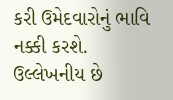કરી ઉમેદવારોનું ભાવિ નક્કી કરશે. ઉલ્લેખનીય છે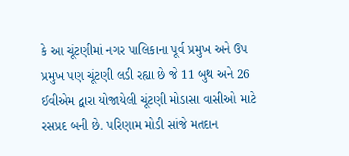કે આ ચૂંટણીમાં નગર પાલિકાના પૂર્વ પ્રમુખ અને ઉપ પ્રમુખ પણ ચૂંટણી લડી રહ્યા છે જે 11 બુથ અને 26 ઈવીએમ દ્વારા યોજાયેલી ચૂંટણી મોડાસા વાસીઓ માટે રસપ્રદ બની છે. પરિણામ મોડી સાંજે મતદાન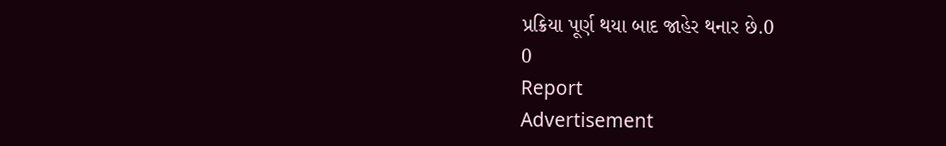પ્રક્રિયા પૂર્ણ થયા બાદ જાહેર થનાર છે.0
0
Report
Advertisement